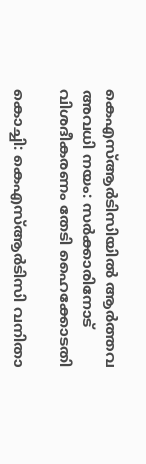കെഎസ്ആര്‍ടിസിയില്‍ ആര്‍ത്തവ അവധി നയം: സര്‍ക്കാരിനോട് വിശദീകരണം തേടി ഹൈക്കോടതി

കൊച്ചി: കെഎസ്ആര്‍ടിസി വനിതാ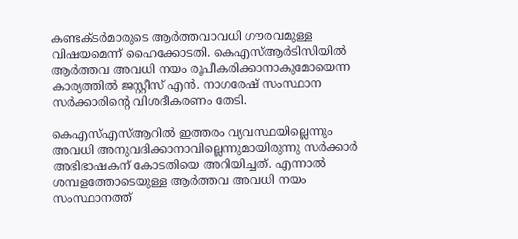കണ്ടക്ടര്‍മാരുടെ ആര്‍ത്തവാവധി ഗൗരവമുള്ള വിഷയമെന്ന് ഹൈക്കോടതി. കെഎസ്ആര്‍ടിസിയില്‍ ആര്‍ത്തവ അവധി നയം രൂപീകരിക്കാനാകുമോയെന്ന കാര്യത്തില്‍ ജസ്റ്റീസ് എന്‍. നാഗരേഷ് സംസ്ഥാന സര്‍ക്കാരിന്‍റെ വിശദീകരണം തേടി.

കെഎസ്എസ്ആറില്‍ ഇത്തരം വ്യവസ്ഥയില്ലെന്നും അവധി അനുവദിക്കാനാവില്ലെന്നുമായിരുന്നു സര്‍ക്കാര്‍ അഭിഭാഷകന് കോടതിയെ അറിയിച്ചത്. എന്നാല്‍ ശമ്പളത്തോടെയുള്ള ആര്‍ത്തവ അവധി നയം സംസ്ഥാനത്ത്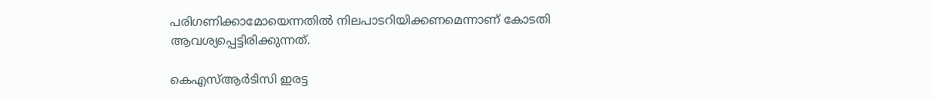പരിഗണിക്കാമോയെന്നതില്‍ നിലപാടറിയിക്കണമെന്നാണ് കോടതി ആവശ്യപ്പെട്ടിരിക്കുന്നത്.

കെഎസ്ആര്‍ടിസി ഇരട്ട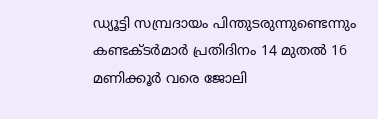ഡ്യൂട്ടി സമ്പ്രദായം പിന്തുടരുന്നുണ്ടെന്നും കണ്ടക്ടര്‍മാര്‍ പ്രതിദിനം 14 മുതല്‍ 16 മണിക്കൂര്‍ വരെ ജോലി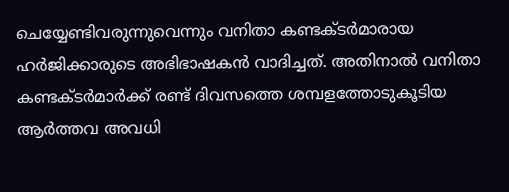ചെയ്യേണ്ടിവരുന്നുവെന്നും വനിതാ കണ്ടക്ടര്‍മാരായ ഹര്‍ജിക്കാരുടെ അഭിഭാഷകന്‍ വാദിച്ചത്. അതിനാല്‍ വനിതാ കണ്ടക്ടര്‍മാര്‍ക്ക് രണ്ട് ദിവസത്തെ ശമ്പളത്തോടുകൂടിയ ആര്‍ത്തവ അവധി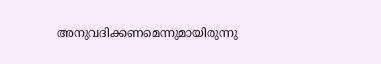അനുവദിക്കണമെന്നുമായിരുന്നു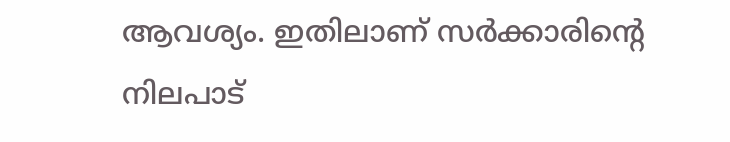ആവശ്യം. ഇതിലാണ് സര്‍ക്കാരിന്റെ നിലപാട്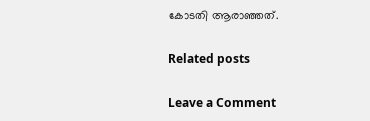കോടതി ആരാഞ്ഞത്.

Related posts

Leave a Comment